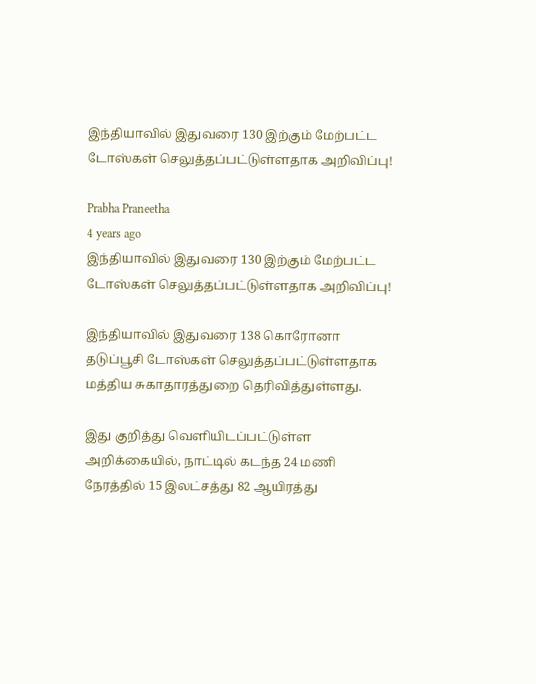இந்தியாவில் இதுவரை 130 இற்கும் மேற்பட்ட டோஸ்கள் செலுத்தப்பட்டுள்ளதாக அறிவிப்பு!

Prabha Praneetha
4 years ago
இந்தியாவில் இதுவரை 130 இற்கும் மேற்பட்ட டோஸ்கள் செலுத்தப்பட்டுள்ளதாக அறிவிப்பு!

இந்தியாவில் இதுவரை 138 கொரோனா தடுப்பூசி டோஸ்கள் செலுத்தப்பட்டுள்ளதாக மத்திய சுகாதாரத்துறை தெரிவித்துள்ளது.

இது குறித்து வெளியிடப்பட்டுள்ள அறிக்கையில், நாட்டில் கடந்த 24 மணி நேரத்தில் 15 இலட்சத்து 82 ஆயிரத்து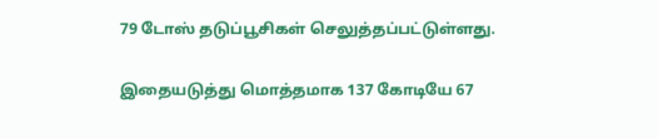79 டோஸ் தடுப்பூசிகள் செலுத்தப்பட்டுள்ளது.

இதையடுத்து மொத்தமாக 137 கோடியே 67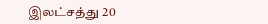இலட்சத்து 20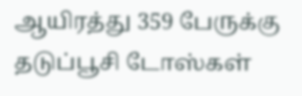ஆயிரத்து 359 பேருக்கு தடுப்பூசி டோஸ்கள்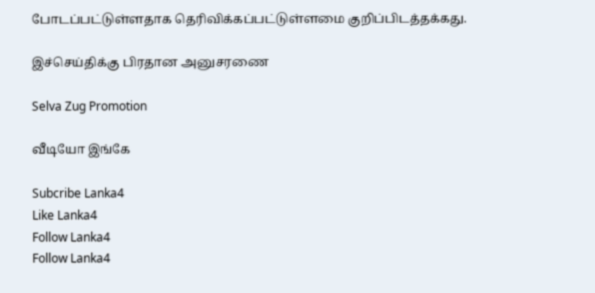போடப்பட்டுள்ளதாக தெரிவிக்கப்பட்டுள்ளமை குறிப்பிடத்தக்கது.

இச்செய்திக்கு பிரதான அனுசரணை

Selva Zug Promotion

வீடியோ இங்கே

Subcribe Lanka4
Like Lanka4
Follow Lanka4
Follow Lanka4